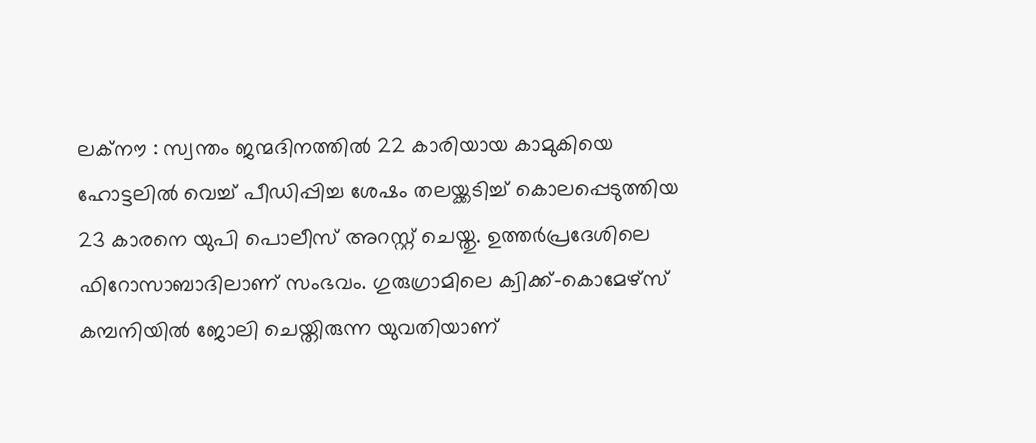ലക്നൗ : സ്വന്തം ജന്മദിനത്തിൽ 22 കാരിയായ കാമുകിയെ ഹോട്ടലിൽ വെച്ച് പീഡിപ്പിച്ച ശേഷം തലയ്ക്കടിച്ച് കൊലപ്പെടുത്തിയ 23 കാരനെ യുപി പൊലീസ് അറസ്റ്റ് ചെയ്തു. ഉത്തർപ്രദേശിലെ ഫിറോസാബാദിലാണ് സംഭവം. ഗുരുഗ്രാമിലെ ക്വിക്ക്-കൊമേഴ്സ് കമ്പനിയിൽ ജോലി ചെയ്തിരുന്ന യുവതിയാണ്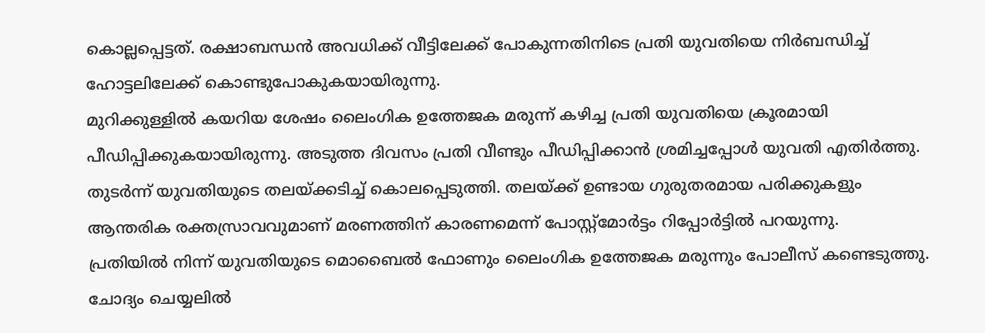കൊല്ലപ്പെട്ടത്. രക്ഷാബന്ധൻ അവധിക്ക് വീട്ടിലേക്ക് പോകുന്നതിനിടെ പ്രതി യുവതിയെ നിർബന്ധിച്ച് ഹോട്ടലിലേക്ക് കൊണ്ടുപോകുകയായിരുന്നു.
മുറിക്കുള്ളിൽ കയറിയ ശേഷം ലൈംഗിക ഉത്തേജക മരുന്ന് കഴിച്ച പ്രതി യുവതിയെ ക്രൂരമായി പീഡിപ്പിക്കുകയായിരുന്നു. അടുത്ത ദിവസം പ്രതി വീണ്ടും പീഡിപ്പിക്കാൻ ശ്രമിച്ചപ്പോൾ യുവതി എതിർത്തു. തുടർന്ന് യുവതിയുടെ തലയ്ക്കടിച്ച് കൊലപ്പെടുത്തി. തലയ്ക്ക് ഉണ്ടായ ഗുരുതരമായ പരിക്കുകളും ആന്തരിക രക്തസ്രാവവുമാണ് മരണത്തിന് കാരണമെന്ന് പോസ്റ്റ്മോർട്ടം റിപ്പോർട്ടിൽ പറയുന്നു.
പ്രതിയിൽ നിന്ന് യുവതിയുടെ മൊബൈൽ ഫോണും ലൈംഗിക ഉത്തേജക മരുന്നും പോലീസ് കണ്ടെടുത്തു. ചോദ്യം ചെയ്യലിൽ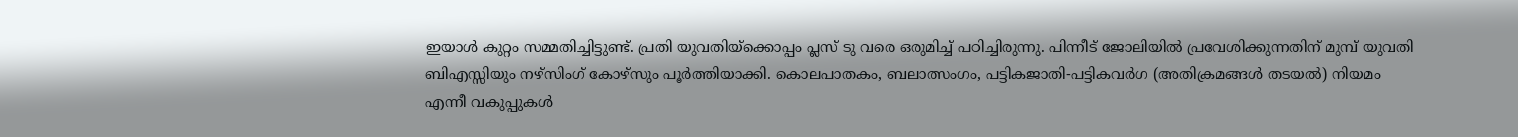ഇയാൾ കുറ്റം സമ്മതിച്ചിട്ടുണ്ട്. പ്രതി യുവതിയ്ക്കൊപ്പം പ്ലസ് ടു വരെ ഒരുമിച്ച് പഠിച്ചിരുന്നു. പിന്നീട് ജോലിയിൽ പ്രവേശിക്കുന്നതിന് മുമ്പ് യുവതി ബിഎസ്സിയും നഴ്സിംഗ് കോഴ്സും പൂർത്തിയാക്കി. കൊലപാതകം, ബലാത്സംഗം, പട്ടികജാതി-പട്ടികവർഗ (അതിക്രമങ്ങൾ തടയൽ) നിയമം എന്നീ വകുപ്പുകൾ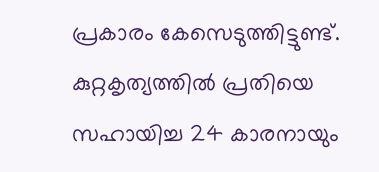പ്രകാരം കേസെടുത്തിട്ടുണ്ട്. കുറ്റകൃത്യത്തിൽ പ്രതിയെ സഹായിച്ച 24 കാരനായും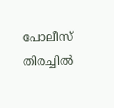പോലീസ് തിരച്ചിൽ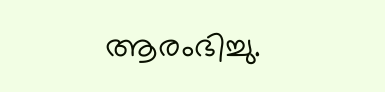ആരംഭിച്ചു.